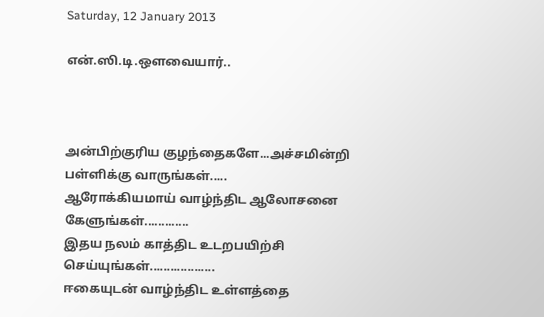Saturday, 12 January 2013

என்.ஸி.டி.ஔவையார்..



அன்பிற்குரிய குழந்தைகளே...அச்சமின்றி பள்ளிக்கு வாருங்கள்.....
ஆரோக்கியமாய் வாழ்ந்திட ஆலோசனை கேளுங்கள்.............
இதய நலம் காத்திட உடறபயிற்சி செய்யுங்கள்...................
ஈகையுடன் வாழ்ந்திட உள்ளத்தை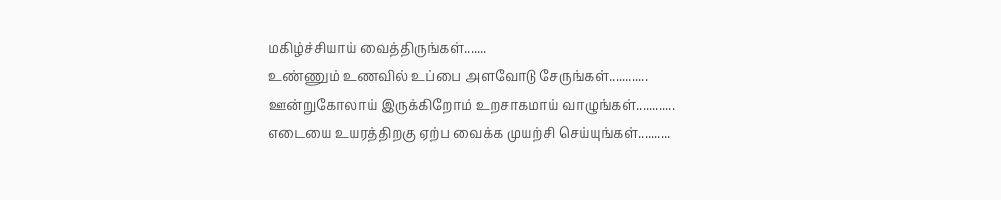மகிழ்ச்சியாய் வைத்திருங்கள்.......
உண்ணும் உணவில் உப்பை அளவோடு சேருங்கள்............
ஊன்றுகோலாய் இருக்கிறோம் உறசாகமாய் வாழுங்கள்............
எடையை உயரத்திறகு ஏற்ப வைக்க முயற்சி செய்யுங்கள்..........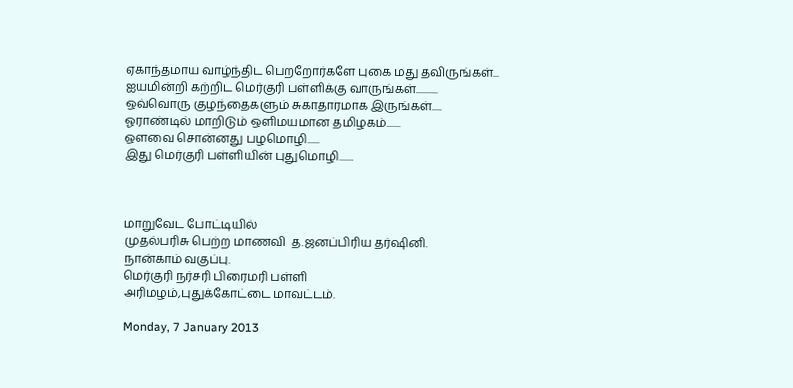ஏகாந்தமாய வாழ்ந்திட பெறறோர்களே புகை மது தவிருங்கள்...
ஐயமின்றி கற்றிட மெர்குரி பள்ளிக்கு வாருங்கள்...........
ஒவ்வொரு குழந்தைகளும் சுகாதாரமாக இருங்கள்.....
ஓராண்டில் மாறிடும் ஒளிமயமான தமிழகம்.......
ஔவை சொன்னது பழமொழி......
இது மெர்குரி பள்ளியின் புதுமொழி.......



மாறுவேட போட்டியில்
முதல்பரிசு பெற்ற மாணவி  த.ஜனப்பிரிய தர்ஷினி.
நான்காம் வகுப்பு.
மெர்குரி நர்சரி பிரைமரி பள்ளி
அரிமழம்,புதுக்கோட்டை மாவட்டம்.

Monday, 7 January 2013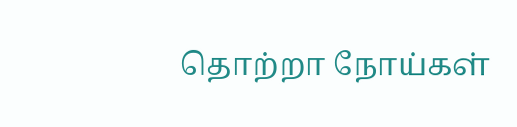தொற்றா நோய்கள்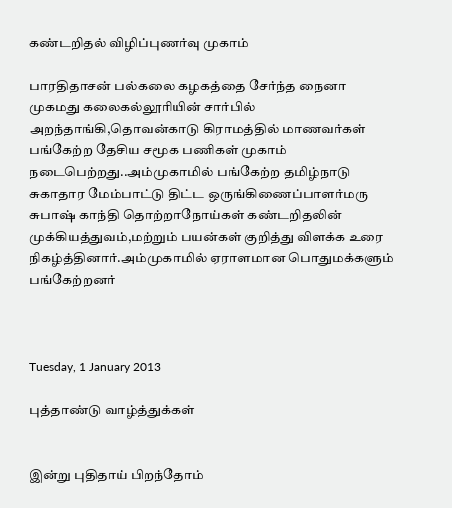கண்டறிதல் விழிப்புணர்வு முகாம்

பாரதிதாசன் பல்கலை கழகத்தை சேர்ந்த நைனா முகமது கலைகல்லூரியின் சார்பில் அறந்தாங்கி,தொவன்காடு கிராமத்தில் மாணவர்கள் பங்கேற்ற தேசிய சமூக பணிகள் முகாம் நடைபெற்றது..அம்முகாமில் பங்கேற்ற தமிழ்நாடு சுகாதார மேம்பாட்டு திட்ட ஒருங்கிணைப்பாளர்மரு சுபாஷ் காந்தி தொற்றாநோய்கள் கண்டறிதலின் முக்கியத்துவம்,மற்றும் பயன்கள் குறித்து விளக்க உரை நிகழ்த்தினார்.அம்முகாமில் ஏராளமான பொதுமக்களும் பங்கேற்றனர்



Tuesday, 1 January 2013

புத்தாண்டு வாழ்த்துக்கள்


இன்று புதிதாய் பிறந்தோம்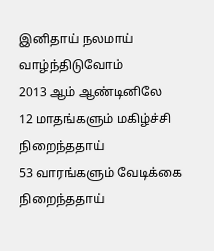இனிதாய் நலமாய் வாழ்ந்திடுவோம்
2013 ஆம் ஆண்டினிலே
12 மாதங்களும் மகிழ்ச்சி நிறைந்ததாய்
53 வாரங்களும் வேடிக்கை நிறைந்ததாய்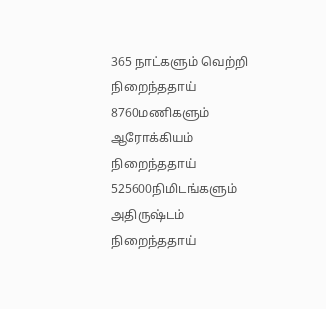365 நாட்களும் வெற்றி நிறைந்ததாய்
8760மணிகளும் ஆரோக்கியம் நிறைந்ததாய்
525600நிமிடங்களும் அதிருஷ்டம் நிறைந்ததாய்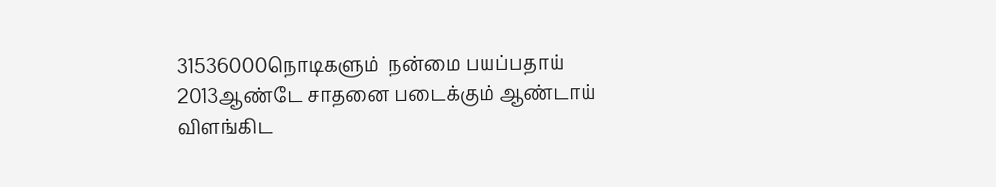31536000நொடிகளும்  நன்மை பயப்பதாய்
2013ஆண்டே சாதனை படைக்கும் ஆண்டாய்
விளங்கிட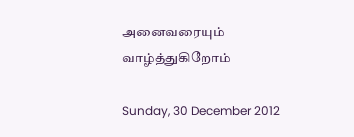அனைவரையும் வாழ்த்துகிறோம்

Sunday, 30 December 2012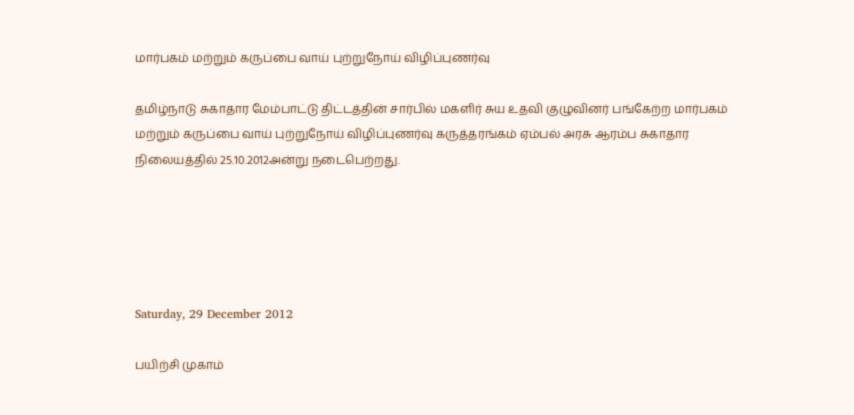மார்பகம் மற்றும் கருப்பை வாய் புற்றுநோய் விழிப்புணர்வு

தமிழ்நாடு சுகாதார மேம்பாட்டு திட்டத்தின் சார்பில் மகளிர் சுய உதவி குழுவினர் பங்கேற்ற மார்பகம் மற்றும் கருப்பை வாய் புற்றுநோய் விழிப்புணர்வு கருத்தரங்கம் ஏம்பல் அரசு ஆரம்ப சுகாதார நிலையத்தில் 25.10.2012அன்று நடைபெற்றது.





Saturday, 29 December 2012

பயிற்சி முகாம்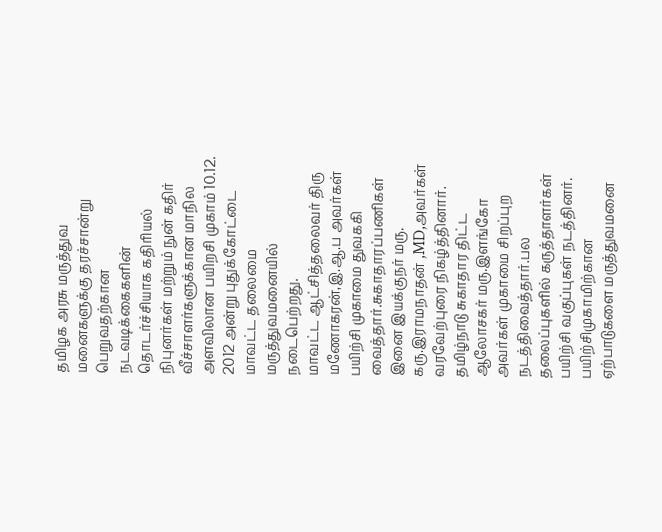தமிழக அரசு மருத்துவ மனைகளுக்கு தரச்சான்று பெறுவதற்கான நடவடிக்கைகளின் தொடர்ச்சியாக கதிரியல் நிபுனர்கள் மற்றும் நுன் கதிர் வீச்சாளர்களுக்கான மாநில அளவிலான பயிறசி முகாம் 10.12. 2012 அன்று புதுக்கோட்டை மாவட்ட தலைமை மருத்துவமனையில் நடைபெற்றது.
மாவட்ட ஆட்சித்தலைவர் திரு மணோகரன்,இ.ஆ.ப அவர்கள் பயிற்சி முகாமை துவககி வைத்தார்.சுகாதாரப்பணிகள் இனை இயக்குநர் மரு. கரு.இராமநாதன் ,MD,அவர்கள் வரவேற்புரை நிகழ்த்தினார்.
தமிழ்நாடு சுகாதார திட்ட ஆலோசகர் மரு.இளங்கோ அவர்கள் முகாமை சிறப்புற நடத்திவைத்தார்.பல தலைப்புகளில் கருத்தாளர்கள் பயிற்சி வகுப்புகள் நடத்தினர்.
பயிற்சிமுகாமிற்கான ஏற்பாடுகளை மருத்துவமனை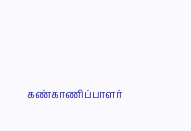கண்காணிப்பாளர்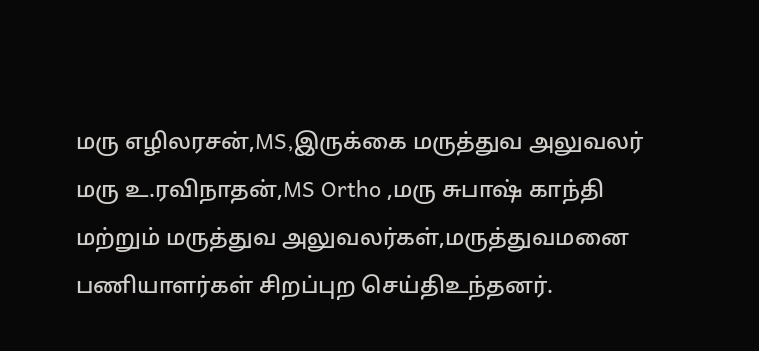மரு எழிலரசன்,MS,இருக்கை மருத்துவ அலுவலர் மரு உ.ரவிநாதன்,MS Ortho ,மரு சுபாஷ் காந்தி மற்றும் மருத்துவ அலுவலர்கள்,மருத்துவமனை பணியாளர்கள் சிறப்புற செய்திஉந்தனர்.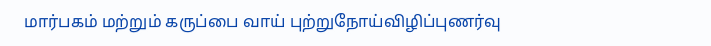மார்பகம் மற்றும் கருப்பை வாய் புற்றுநோய்விழிப்புணர்வு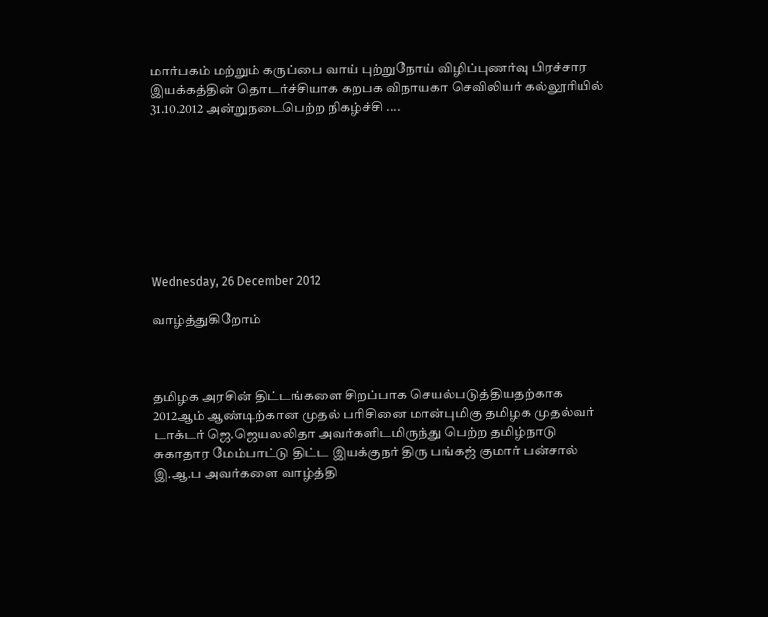மார்பகம் மற்றும் கருப்பை வாய் புற்றுநோய் விழிப்புணர்வு பிரச்சார இயக்கத்தின் தொடர்ச்சியாக கறபக விநாயகா செவிலியர் கல்லூரியில் 31.10.2012 அன்றுநடைபெற்ற நிகழ்ச்சி ....








Wednesday, 26 December 2012

வாழ்த்துகிறோம்



தமிழக அரசின் திட்டங்களை சிறப்பாக செயல்படுத்தியதற்காக 2012ஆம் ஆண்டிற்கான முதல் பரிசினை மான்புமிகு தமிழக முதல்வர் டாக்டர் ஜெ.ஜெயலலிதா அவர்களிடமிருந்து பெற்ற தமிழ்நாடு சுகாதார மேம்பாட்டு திட்ட இயக்குநர் திரு பங்கஜ் குமார் பன்சால் இ.ஆ.ப அவர்களை வாழ்த்தி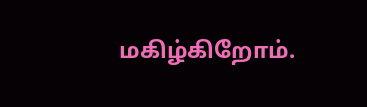மகிழ்கிறோம்.